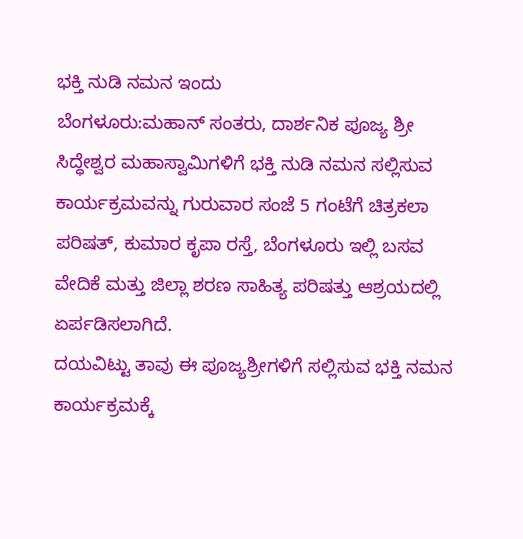ಭಕ್ತಿ ನುಡಿ ನಮನ ಇಂದು
ಬೆಂಗಳೂರು:ಮಹಾನ್‌ ಸಂತರು, ದಾರ್ಶನಿಕ ಪೂಜ್ಯ ಶ್ರೀ ಸಿದ್ಧೇಶ್ವರ ಮಹಾಸ್ವಾಮಿಗಳಿಗೆ ಭಕ್ತಿ ನುಡಿ ನಮನ ಸಲ್ಲಿಸುವ ಕಾರ್ಯಕ್ರಮವನ್ನು ಗುರುವಾರ ಸಂಜೆ 5 ಗಂಟೆಗೆ ಚಿತ್ರಕಲಾ ಪರಿಷತ್‌, ಕುಮಾರ ಕೃಪಾ ರಸ್ತೆ, ಬೆಂಗಳೂರು ಇಲ್ಲಿ ಬಸವ ವೇದಿಕೆ ಮತ್ತು ಜಿಲ್ಲಾ ಶರಣ ಸಾಹಿತ್ಯ ಪರಿಷತ್ತು ಆಶ್ರಯದಲ್ಲಿ ಏರ್ಪಡಿಸಲಾಗಿದೆ.
ದಯವಿಟ್ಟು ತಾವು ಈ ಪೂಜ್ಯಶ್ರೀಗಳಿಗೆ ಸಲ್ಲಿಸುವ ಭಕ್ತಿ ನಮನ ಕಾರ್ಯಕ್ರಮಕ್ಕೆ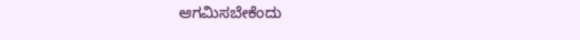ಆಗಮಿಸಬೇಕೆಂದು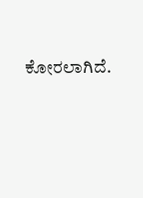ಕೋರಲಾಗಿದೆ.